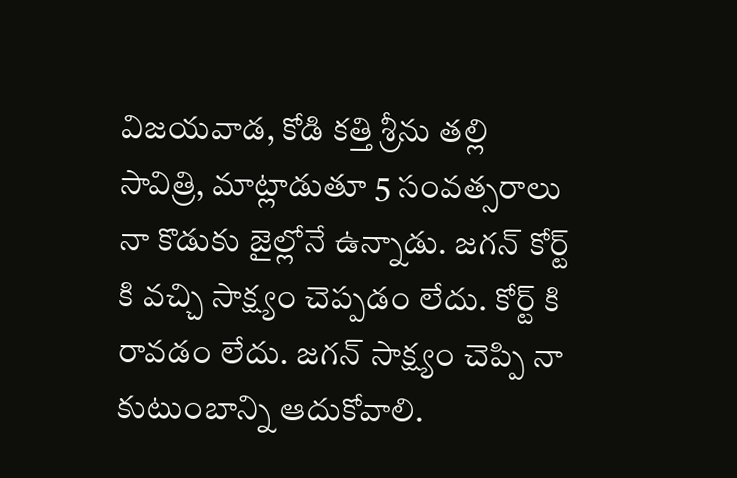విజయవాడ, కోడి కత్తి శ్రీను తల్లి సావిత్రి, మాట్లాడుతూ 5 సంవత్సరాలు నా కొడుకు జైల్లోనే ఉన్నాడు. జగన్ కోర్ట్ కి వచ్చి సాక్ష్యం చెప్పడం లేదు. కోర్ట్ కి రావడం లేదు. జగన్ సాక్ష్యం చెప్పి నా కుటుంబాన్ని ఆదుకోవాలి.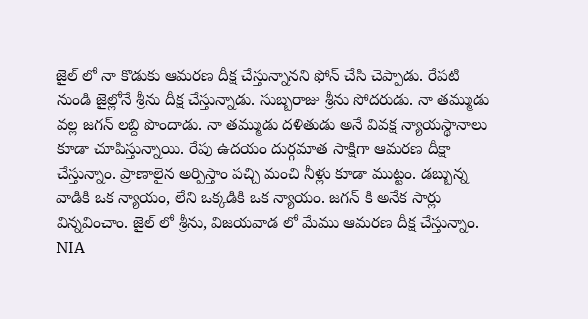జైల్ లో నా కొడుకు ఆమరణ దీక్ష చేస్తున్నానని ఫోన్ చేసి చెప్పాడు. రేపటి నుండి జైల్లోనే శ్రీను దీక్ష చేస్తున్నాడు. సుబ్బరాజు శ్రీను సోదరుడు. నా తమ్ముడు వల్ల జగన్ లబ్ది పొందాడు. నా తమ్ముడు దళితుడు అనే వివక్ష న్యాయస్థానాలు కూడా చూపిస్తున్నాయి. రేపు ఉదయం దుర్గమాత సాక్షిగా ఆమరణ దీక్షా చేస్తున్నాం. ప్రాణాలైన అర్పిస్తాం పచ్చి మంచి నీళ్లు కూడా ముట్టం. డబ్బున్న వాడికి ఒక న్యాయం, లేని ఒక్కడికి ఒక న్యాయం. జగన్ కి అనేక సార్లు విన్నవించాం. జైల్ లో శ్రీను, విజయవాడ లో మేము ఆమరణ దీక్ష చేస్తున్నాం. NIA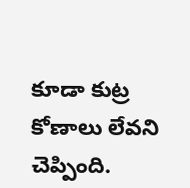కూడా కుట్ర కోణాలు లేవని చెప్పింది.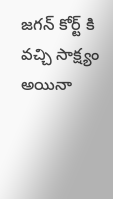జగన్ కోర్ట్ కి వచ్చి సాక్ష్యం అయినా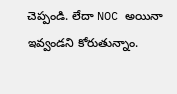చెప్పండి. లేదా NOC అయినా ఇవ్వండని కోరుతున్నాం.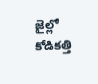జైల్లో కోడికత్తి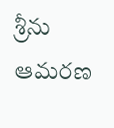శ్రీను ఆమరణ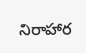నిరాహార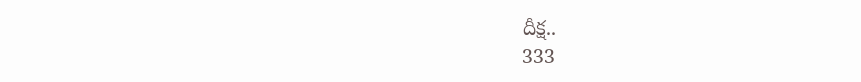దీక్ష..
333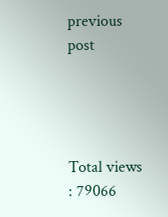previous post




Total views : 79066